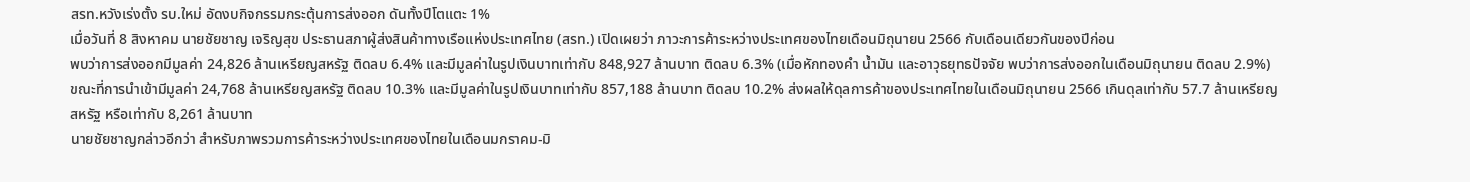สรท.หวังเร่งตั้ง รบ.ใหม่ อัดงบกิจกรรมกระตุ้นการส่งออก ดันทั้งปีโตแตะ 1%
เมื่อวันที่ 8 สิงหาคม นายชัยชาญ เจริญสุข ประธานสภาผู้ส่งสินค้าทางเรือแห่งประเทศไทย (สรท.) เปิดเผยว่า ภาวะการค้าระหว่างประเทศของไทยเดือนมิถุนายน 2566 กับเดือนเดียวกันของปีก่อน
พบว่าการส่งออกมีมูลค่า 24,826 ล้านเหรียญสหรัฐ ติดลบ 6.4% และมีมูลค่าในรูปเงินบาทเท่ากับ 848,927 ล้านบาท ติดลบ 6.3% (เมื่อหักทองคำ น้ำมัน และอาวุธยุทธปัจจัย พบว่าการส่งออกในเดือนมิถุนายน ติดลบ 2.9%) ขณะที่การนำเข้ามีมูลค่า 24,768 ล้านเหรียญสหรัฐ ติดลบ 10.3% และมีมูลค่าในรูปเงินบาทเท่ากับ 857,188 ล้านบาท ติดลบ 10.2% ส่งผลให้ดุลการค้าของประเทศไทยในเดือนมิถุนายน 2566 เกินดุลเท่ากับ 57.7 ล้านเหรียญสหรัฐ หรือเท่ากับ 8,261 ล้านบาท
นายชัยชาญกล่าวอีกว่า สำหรับภาพรวมการค้าระหว่างประเทศของไทยในเดือนมกราคม-มิ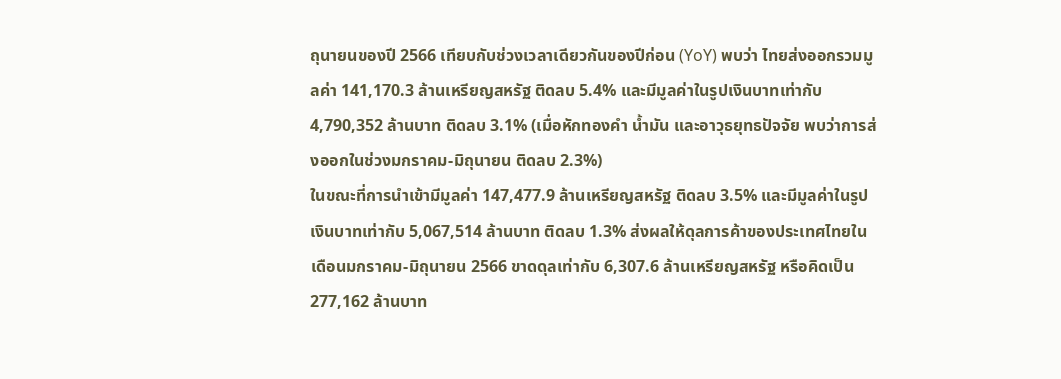ถุนายนของปี 2566 เทียบกับช่วงเวลาเดียวกันของปีก่อน (YoY) พบว่า ไทยส่งออกรวมมูลค่า 141,170.3 ล้านเหรียญสหรัฐ ติดลบ 5.4% และมีมูลค่าในรูปเงินบาทเท่ากับ 4,790,352 ล้านบาท ติดลบ 3.1% (เมื่อหักทองคำ น้ำมัน และอาวุธยุทธปัจจัย พบว่าการส่งออกในช่วงมกราคม-มิถุนายน ติดลบ 2.3%)
ในขณะที่การนำเข้ามีมูลค่า 147,477.9 ล้านเหรียญสหรัฐ ติดลบ 3.5% และมีมูลค่าในรูปเงินบาทเท่ากับ 5,067,514 ล้านบาท ติดลบ 1.3% ส่งผลให้ดุลการค้าของประเทศไทยในเดือนมกราคม-มิถุนายน 2566 ขาดดุลเท่ากับ 6,307.6 ล้านเหรียญสหรัฐ หรือคิดเป็น 277,162 ล้านบาท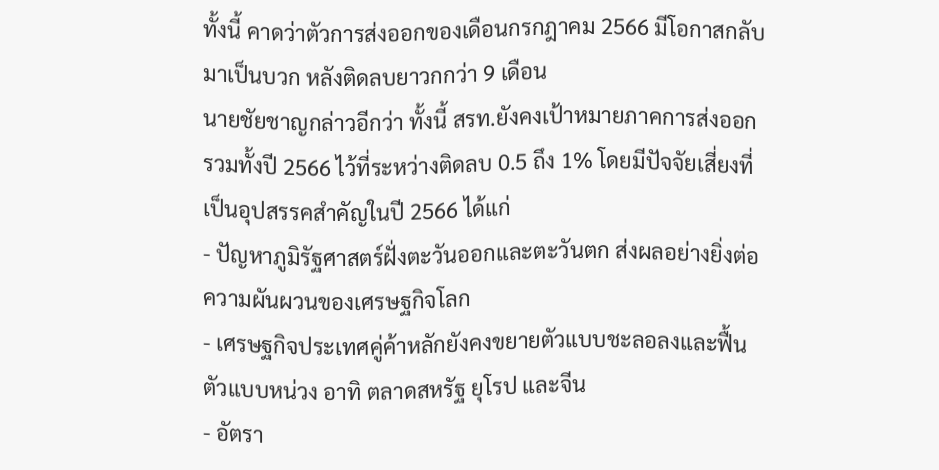ทั้งนี้ คาดว่าตัวการส่งออกของเดือนกรกฎาคม 2566 มีโอกาสกลับมาเป็นบวก หลังติดลบยาวกกว่า 9 เดือน
นายชัยชาญกล่าวอีกว่า ทั้งนี้ สรท.ยังคงเป้าหมายภาคการส่งออกรวมทั้งปี 2566 ไว้ที่ระหว่างติดลบ 0.5 ถึง 1% โดยมีปัจจัยเสี่ยงที่เป็นอุปสรรคสำคัญในปี 2566 ได้แก่
- ปัญหาภูมิรัฐศาสตร์ฝั่งตะวันออกและตะวันตก ส่งผลอย่างยิ่งต่อความผันผวนของเศรษฐกิจโลก
- เศรษฐกิจประเทศคู่ค้าหลักยังคงขยายตัวแบบชะลอลงและฟื้นตัวแบบหน่วง อาทิ ตลาดสหรัฐ ยุโรป และจีน
- อัตรา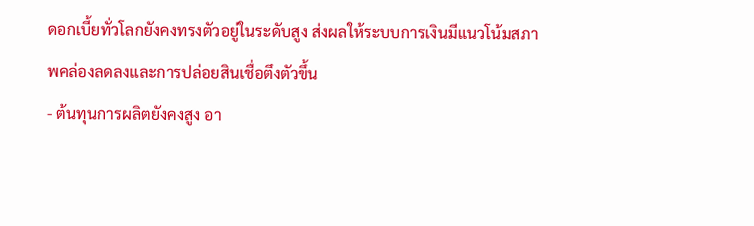ดอกเบี้ยทั่วโลกยังคงทรงตัวอยู่ในระดับสูง ส่งผลให้ระบบการเงินมีแนวโน้มสภาพคล่องลดลงและการปล่อยสินเชื่อตึงตัวขึ้น
- ต้นทุนการผลิตยังคงสูง อา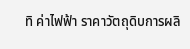ทิ ค่าไฟฟ้า ราคาวัตถุดิบการผลิ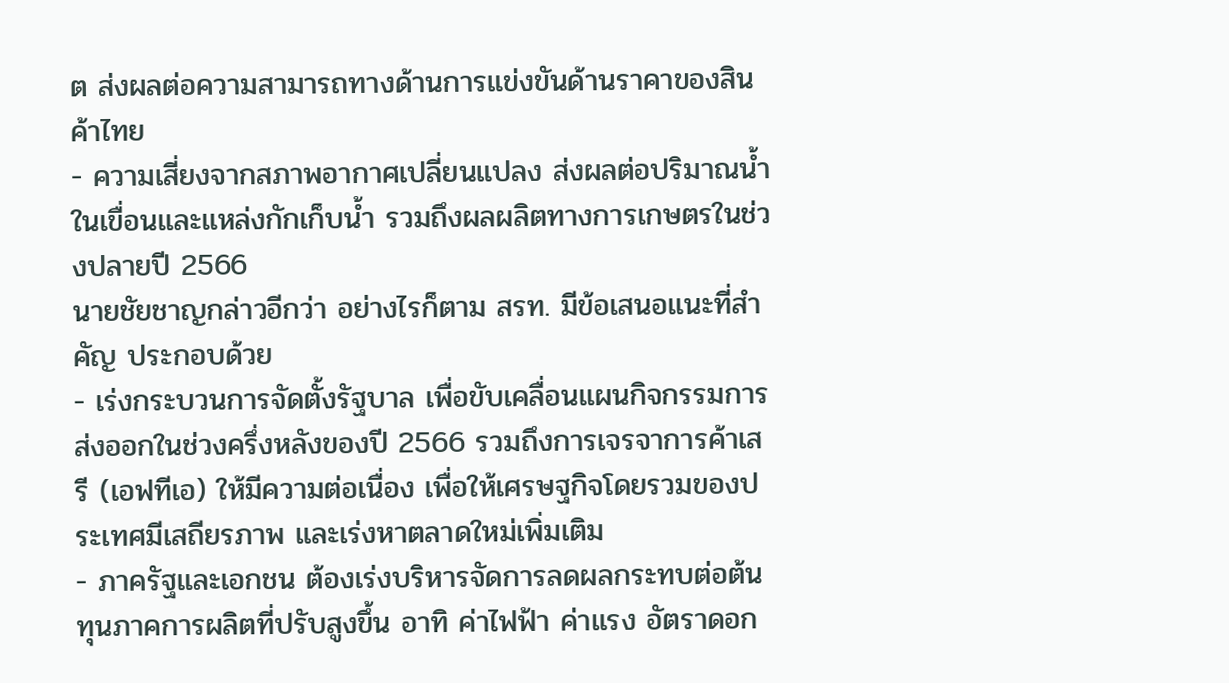ต ส่งผลต่อความสามารถทางด้านการแข่งขันด้านราคาของสินค้าไทย
- ความเสี่ยงจากสภาพอากาศเปลี่ยนแปลง ส่งผลต่อปริมาณน้ำในเขื่อนและแหล่งกักเก็บน้ำ รวมถึงผลผลิตทางการเกษตรในช่วงปลายปี 2566
นายชัยชาญกล่าวอีกว่า อย่างไรก็ตาม สรท. มีข้อเสนอแนะที่สำคัญ ประกอบด้วย
- เร่งกระบวนการจัดตั้งรัฐบาล เพื่อขับเคลื่อนแผนกิจกรรมการส่งออกในช่วงครึ่งหลังของปี 2566 รวมถึงการเจรจาการค้าเสรี (เอฟทีเอ) ให้มีความต่อเนื่อง เพื่อให้เศรษฐกิจโดยรวมของประเทศมีเสถียรภาพ และเร่งหาตลาดใหม่เพิ่มเติม
- ภาครัฐและเอกชน ต้องเร่งบริหารจัดการลดผลกระทบต่อต้นทุนภาคการผลิตที่ปรับสูงขึ้น อาทิ ค่าไฟฟ้า ค่าแรง อัตราดอก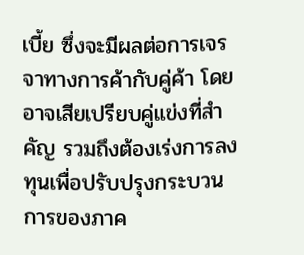เบี้ย ซึ่งจะมีผลต่อการเจรจาทางการค้ากับคู่ค้า โดยอาจเสียเปรียบคู่แข่งที่สำคัญ รวมถึงต้องเร่งการลงทุนเพื่อปรับปรุงกระบวนการของภาค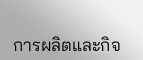การผลิตและกิจ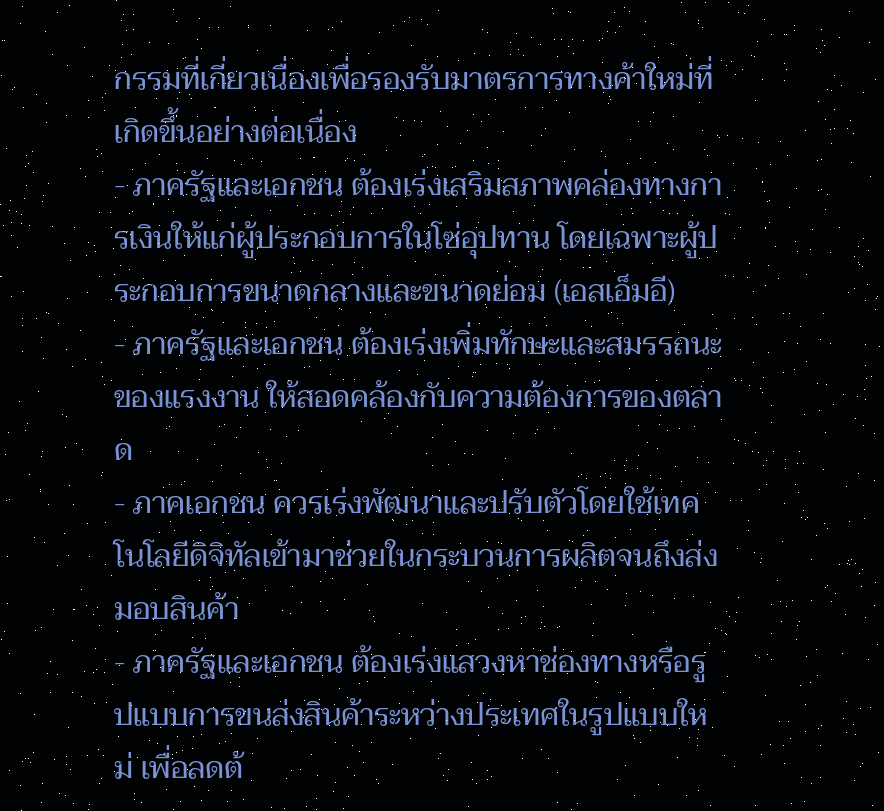กรรมที่เกี่ยวเนื่องเพื่อรองรับมาตรการทางค้าใหม่ที่เกิดขึ้นอย่างต่อเนื่อง
- ภาครัฐและเอกชน ต้องเร่งเสริมสภาพคล่องทางการเงินให้แก่ผู้ประกอบการในโซ่อุปทาน โดยเฉพาะผู้ประกอบการขนาดกลางและขนาดย่อม (เอสเอ็มอี)
- ภาครัฐและเอกชน ต้องเร่งเพิ่มทักษะและสมรรถนะของแรงงาน ให้สอดคล้องกับความต้องการของตลาด
- ภาคเอกชน ควรเร่งพัฒนาและปรับตัวโดยใช้เทคโนโลยีดิจิทัลเข้ามาช่วยในกระบวนการผลิตจนถึงส่งมอบสินค้า
- ภาครัฐและเอกชน ต้องเร่งแสวงหาช่องทางหรือรูปแบบการขนส่งสินค้าระหว่างประเทศในรูปแบบใหม่ เพื่อลดต้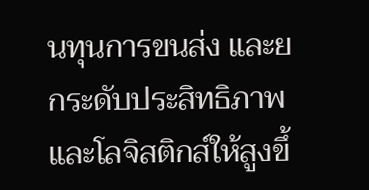นทุนการขนส่ง และยกระดับประสิทธิภาพและโลจิสติกส์ให้สูงขึ้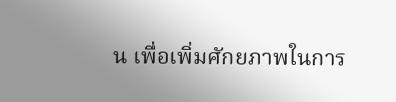น เพื่อเพิ่มศักยภาพในการ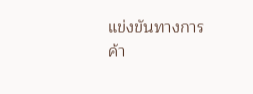แข่งขันทางการค้า